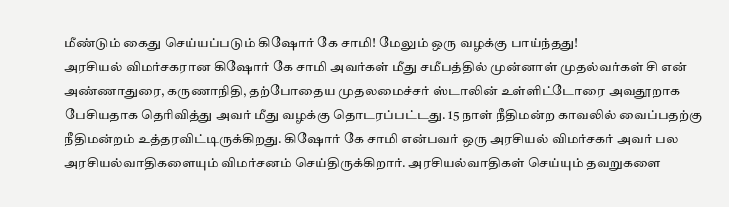மீண்டும் கைது செய்யப்படும் கிஷோர் கே சாமி! மேலும் ஒரு வழக்கு பாய்ந்தது!
அரசியல் விமர்சகரான கிஷோர் கே சாமி அவர்கள் மீது சமீபத்தில் முன்னாள் முதல்வர்கள் சி என் அண்ணாதுரை, கருணாநிதி, தற்போதைய முதலமைச்சர் ஸ்டாலின் உள்ளிட்டோரை அவதூறாக பேசியதாக தெரிவித்து அவர் மீது வழக்கு தொடரப்பட்டது. 15 நாள் நீதிமன்ற காவலில் வைப்பதற்கு நீதிமன்றம் உத்தரவிட்டிருக்கிறது. கிஷோர் கே சாமி என்பவர் ஒரு அரசியல் விமர்சகர் அவர் பல அரசியல்வாதிகளையும் விமர்சனம் செய்திருக்கிறார். அரசியல்வாதிகள் செய்யும் தவறுகளை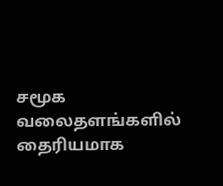சமூக வலைதளங்களில் தைரியமாக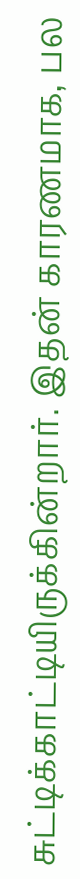சுட்டிக்காட்டியிருக்கின்றார். இதன் காரணமாக, பல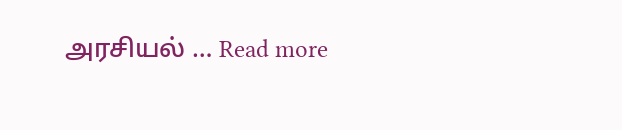அரசியல் … Read more